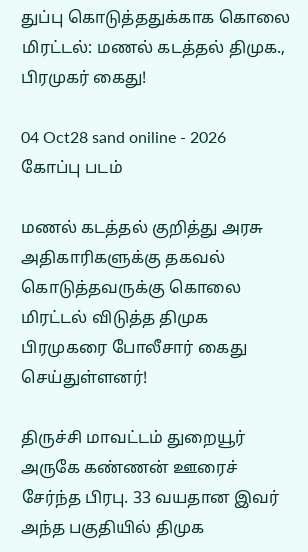துப்பு கொடுத்ததுக்காக கொலை மிரட்டல்: மணல் கடத்தல் திமுக., பிரமுகர் கைது!

04 Oct28 sand oniline - 2026
கோப்பு படம்

மணல் கடத்தல் குறித்து அரசு அதிகாரிகளுக்கு தகவல் கொடுத்தவருக்கு கொலை மிரட்டல் விடுத்த திமுக பிரமுகரை போலீசார் கைது செய்துள்ளனர்!

திருச்சி மாவட்டம் துறையூர் அருகே கண்ணன் ஊரைச் சேர்ந்த பிரபு. 33 வயதான இவர் அந்த பகுதியில் திமுக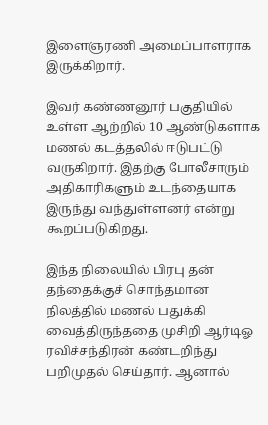இளைஞரணி அமைப்பாளராக இருக்கிறார்.

இவர் கண்ணனூர் பகுதியில் உள்ள ஆற்றில் 10 ஆண்டுகளாக மணல் கடத்தலில் ஈடுபட்டு வருகிறார். இதற்கு போலீசாரும் அதிகாரிகளும் உடந்தையாக இருந்து வந்துள்ளனர் என்று கூறப்படுகிறது.

இந்த நிலையில் பிரபு தன் தந்தைக்குச் சொந்தமான நிலத்தில் மணல் பதுக்கி வைத்திருந்ததை முசிறி ஆர்டிஓ ரவிச்சந்திரன் கண்டறிந்து பறிமுதல் செய்தார். ஆனால்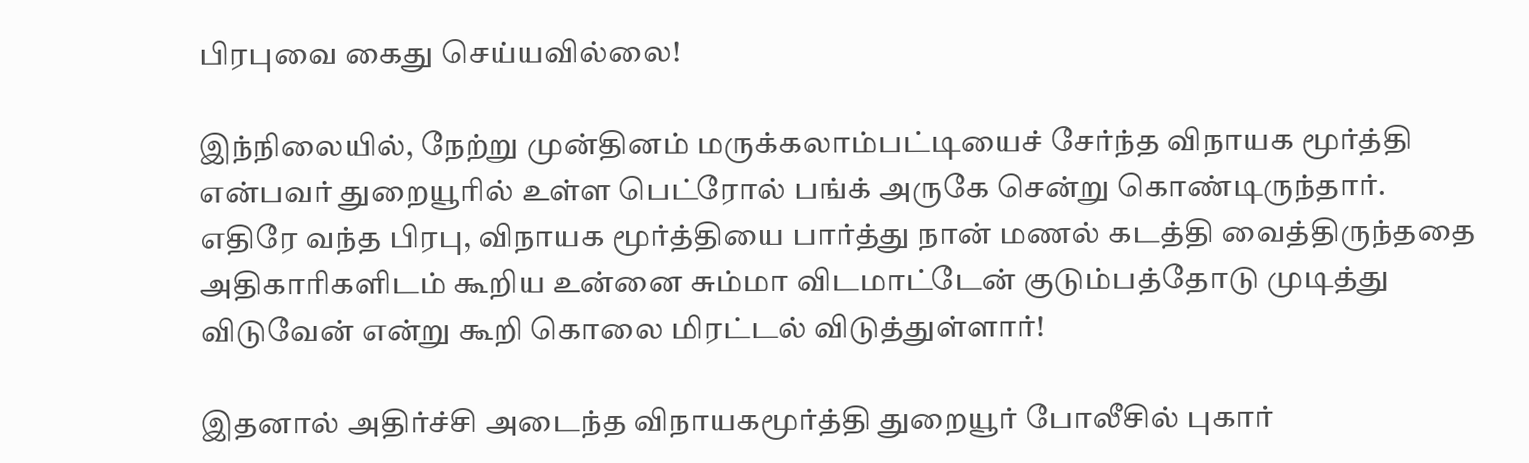பிரபுவை கைது செய்யவில்லை!

இந்நிலையில், நேற்று முன்தினம் மருக்கலாம்பட்டியைச் சேர்ந்த விநாயக மூர்த்தி என்பவர் துறையூரில் உள்ள பெட்ரோல் பங்க் அருகே சென்று கொண்டிருந்தார். எதிரே வந்த பிரபு, விநாயக மூர்த்தியை பார்த்து நான் மணல் கடத்தி வைத்திருந்ததை அதிகாரிகளிடம் கூறிய உன்னை சும்மா விடமாட்டேன் குடும்பத்தோடு முடித்து விடுவேன் என்று கூறி கொலை மிரட்டல் விடுத்துள்ளார்!

இதனால் அதிர்ச்சி அடைந்த விநாயகமூர்த்தி துறையூர் போலீசில் புகார்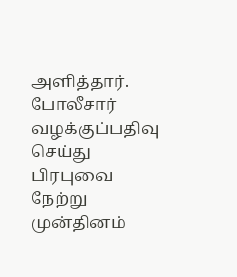அளித்தார். போலீசார் வழக்குப்பதிவு செய்து பிரபுவை நேற்று முன்தினம்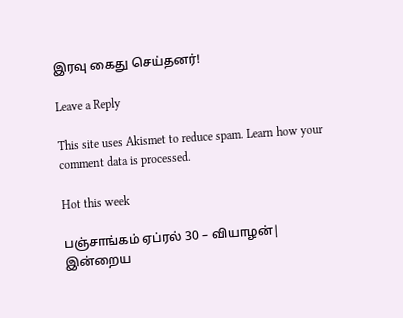இரவு கைது செய்தனர்!

Leave a Reply

This site uses Akismet to reduce spam. Learn how your comment data is processed.

Hot this week

பஞ்சாங்கம் ஏப்ரல் 30 – வியாழன்| இன்றைய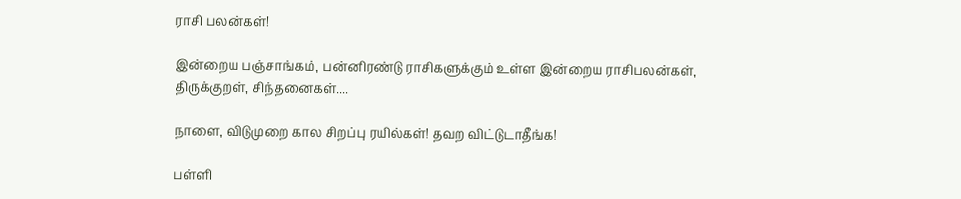ராசி பலன்கள்!

இன்றைய பஞ்சாங்கம், பன்னிரண்டு ராசிகளுக்கும் உள்ள இன்றைய ராசிபலன்கள், திருக்குறள், சிந்தனைகள்....

நாளை, விடுமுறை கால சிறப்பு ரயில்கள்! தவற விட்டுடாதீங்க!

பள்ளி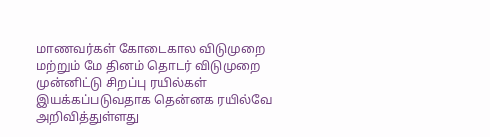மாணவர்கள் கோடைகால விடுமுறை மற்றும் மே தினம் தொடர் விடுமுறை முன்னிட்டு சிறப்பு ரயில்கள் இயக்கப்படுவதாக தென்னக ரயில்வே அறிவித்துள்ளது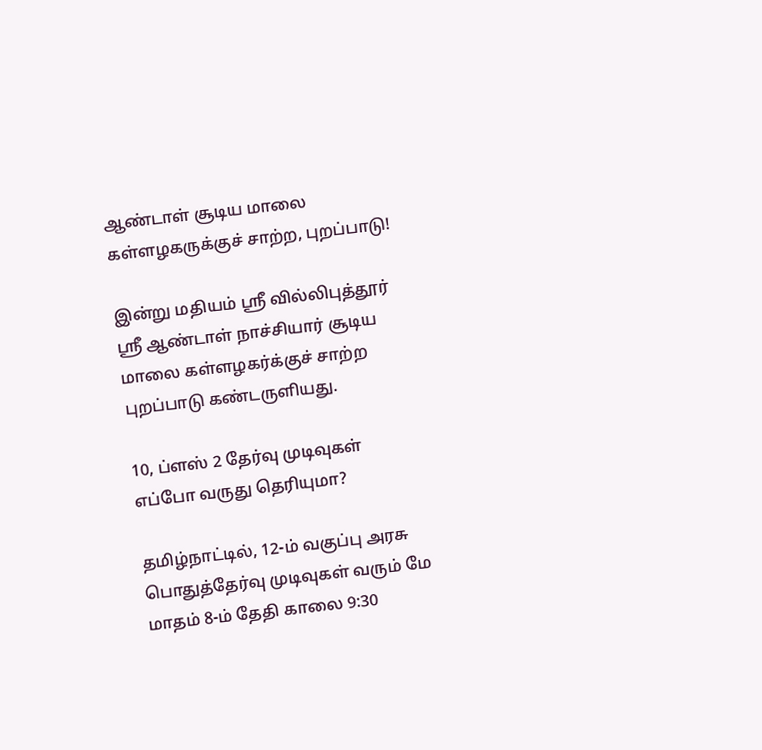ஆண்டாள் சூடிய மாலை கள்ளழகருக்குச் சாற்ற, புறப்பாடு!

இன்று மதியம் ஸ்ரீ வில்லிபுத்தூர் ஸ்ரீ ஆண்டாள் நாச்சியார் சூடிய மாலை கள்ளழகர்க்குச் சாற்ற புறப்பாடு கண்டருளியது.

10, ப்ளஸ் 2 தேர்வு முடிவுகள் எப்போ வருது தெரியுமா?

தமிழ்நாட்டில், 12-ம் வகுப்பு அரசு பொதுத்தேர்வு முடிவுகள் வரும் மே மாதம் 8-ம் தேதி காலை 9:30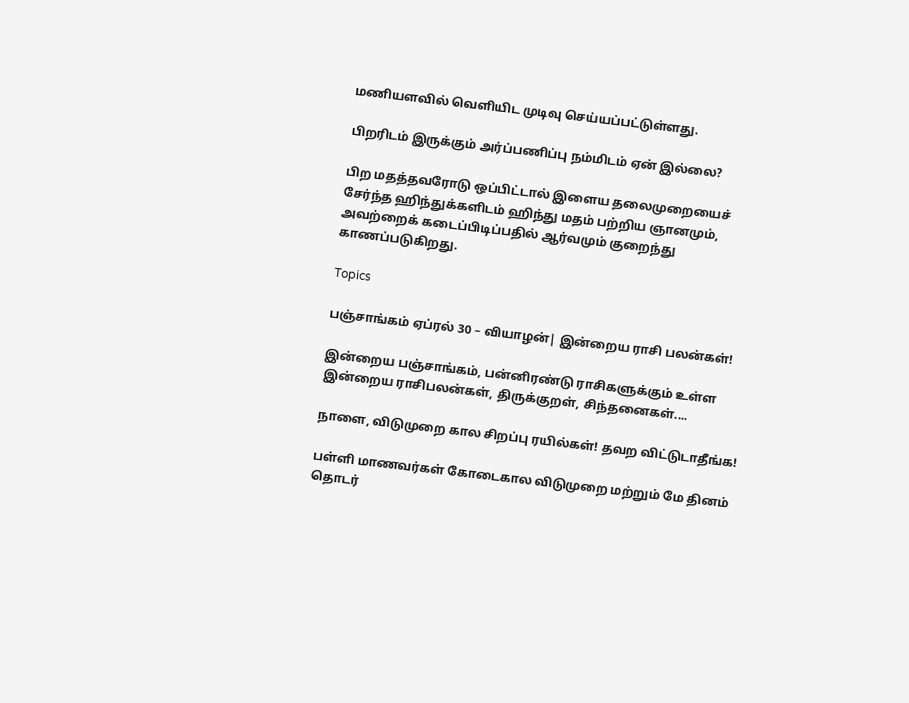மணியளவில் வெளியிட முடிவு செய்யப்பட்டுள்ளது.

பிறரிடம் இருக்கும் அர்ப்பணிப்பு நம்மிடம் ஏன் இல்லை?

பிற மதத்தவரோடு ஒப்பிட்டால் இளைய தலைமுறையைச் சேர்ந்த ஹிந்துக்களிடம் ஹிந்து மதம் பற்றிய ஞானமும், அவற்றைக் கடைப்பிடிப்பதில் ஆர்வமும் குறைந்து காணப்படுகிறது.

Topics

பஞ்சாங்கம் ஏப்ரல் 30 – வியாழன்| இன்றைய ராசி பலன்கள்!

இன்றைய பஞ்சாங்கம், பன்னிரண்டு ராசிகளுக்கும் உள்ள இன்றைய ராசிபலன்கள், திருக்குறள், சிந்தனைகள்....

நாளை, விடுமுறை கால சிறப்பு ரயில்கள்! தவற விட்டுடாதீங்க!

பள்ளி மாணவர்கள் கோடைகால விடுமுறை மற்றும் மே தினம் தொடர்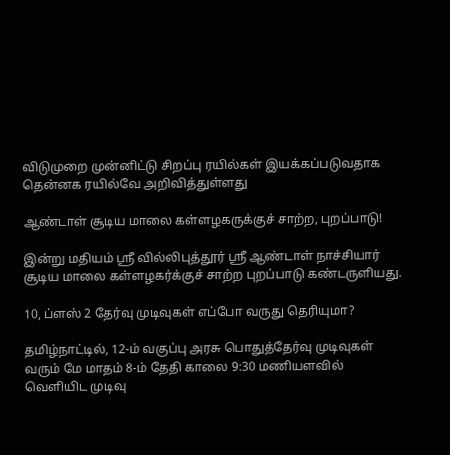விடுமுறை முன்னிட்டு சிறப்பு ரயில்கள் இயக்கப்படுவதாக தென்னக ரயில்வே அறிவித்துள்ளது

ஆண்டாள் சூடிய மாலை கள்ளழகருக்குச் சாற்ற, புறப்பாடு!

இன்று மதியம் ஸ்ரீ வில்லிபுத்தூர் ஸ்ரீ ஆண்டாள் நாச்சியார் சூடிய மாலை கள்ளழகர்க்குச் சாற்ற புறப்பாடு கண்டருளியது.

10, ப்ளஸ் 2 தேர்வு முடிவுகள் எப்போ வருது தெரியுமா?

தமிழ்நாட்டில், 12-ம் வகுப்பு அரசு பொதுத்தேர்வு முடிவுகள் வரும் மே மாதம் 8-ம் தேதி காலை 9:30 மணியளவில் வெளியிட முடிவு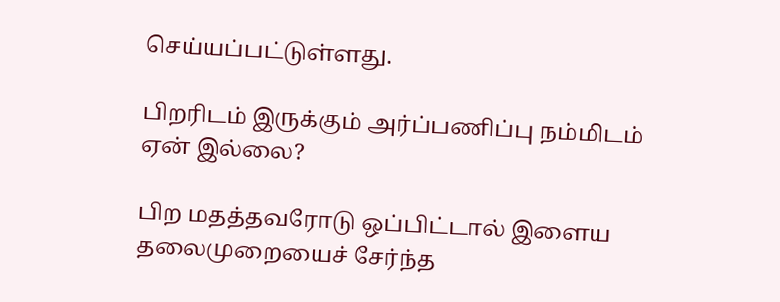செய்யப்பட்டுள்ளது.

பிறரிடம் இருக்கும் அர்ப்பணிப்பு நம்மிடம் ஏன் இல்லை?

பிற மதத்தவரோடு ஒப்பிட்டால் இளைய தலைமுறையைச் சேர்ந்த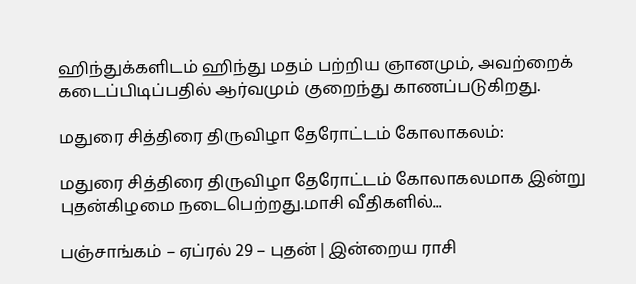ஹிந்துக்களிடம் ஹிந்து மதம் பற்றிய ஞானமும், அவற்றைக் கடைப்பிடிப்பதில் ஆர்வமும் குறைந்து காணப்படுகிறது.

மதுரை சித்திரை திருவிழா தேரோட்டம் கோலாகலம்:

மதுரை சித்திரை திருவிழா தேரோட்டம் கோலாகலமாக இன்று புதன்கிழமை நடைபெற்றது.மாசி வீதிகளில்...

பஞ்சாங்கம் – ஏப்ரல் 29 – புதன் | இன்றைய ராசி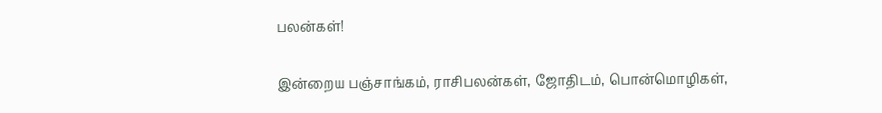பலன்கள்!

இன்றைய பஞ்சாங்கம், ராசிபலன்கள், ஜோதிடம், பொன்மொழிகள்,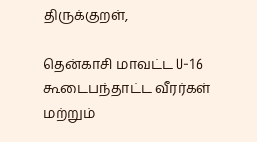திருக்குறள்,

தென்காசி மாவட்ட U-16 கூடைபந்தாட்ட வீரர்கள் மற்றும்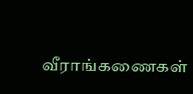வீராங்கணைகள்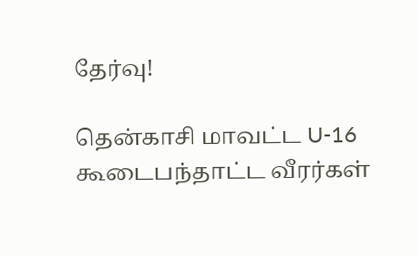தேர்வு!

தென்காசி மாவட்ட U-16 கூடைபந்தாட்ட வீரர்கள்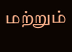மற்றும்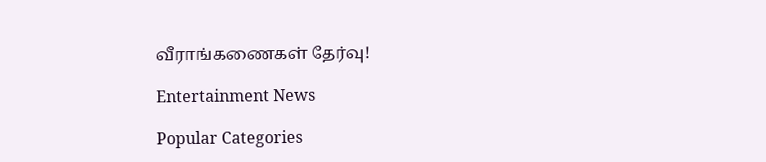வீராங்கணைகள் தேர்வு!

Entertainment News

Popular Categories